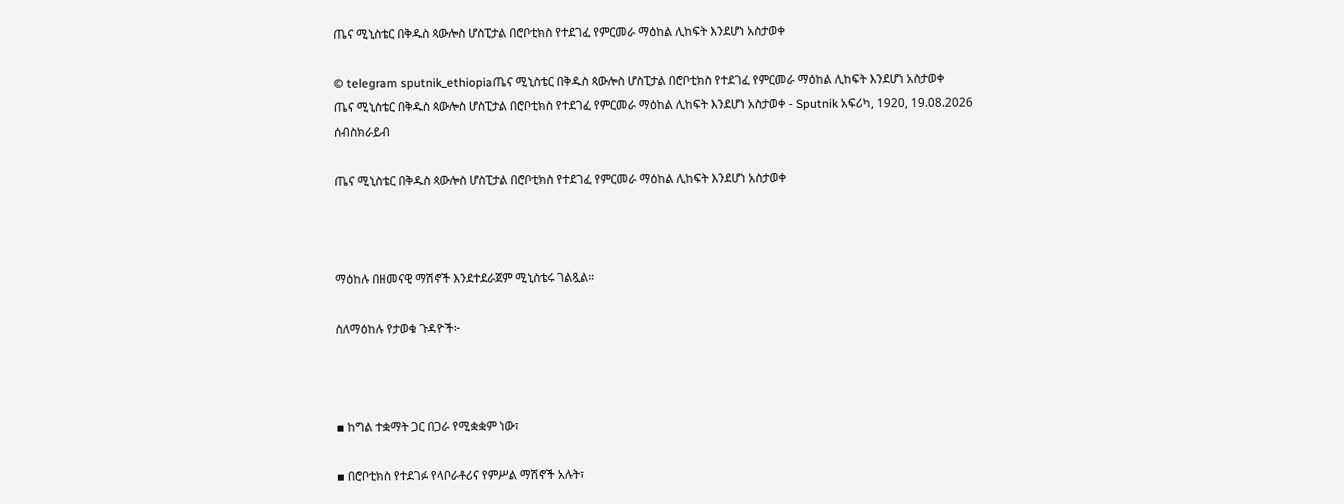ጤና ሚኒስቴር በቅዱስ ጳውሎስ ሆስፒታል በሮቦቲክስ የተደገፈ የምርመራ ማዕከል ሊከፍት እንደሆነ አስታወቀ

© telegram sputnik_ethiopiaጤና ሚኒስቴር በቅዱስ ጳውሎስ ሆስፒታል በሮቦቲክስ የተደገፈ የምርመራ ማዕከል ሊከፍት እንደሆነ አስታወቀ
ጤና ሚኒስቴር በቅዱስ ጳውሎስ ሆስፒታል በሮቦቲክስ የተደገፈ የምርመራ ማዕከል ሊከፍት እንደሆነ አስታወቀ - Sputnik አፍሪካ, 1920, 19.08.2026
ሰብስክራይብ

ጤና ሚኒስቴር በቅዱስ ጳውሎስ ሆስፒታል በሮቦቲክስ የተደገፈ የምርመራ ማዕከል ሊከፍት እንደሆነ አስታወቀ



ማዕከሉ በዘመናዊ ማሽኖች እንደተደራጀም ሚኒስቴሩ ገልጿል።

ስለማዕከሉ የታወቁ ጉዳዮች፦



▪ ከግል ተቋማት ጋር በጋራ የሚቋቋም ነው፣

▪ በሮቦቲክስ የተደገፉ የላቦራቶሪና የምሥል ማሽኖች አሉት፣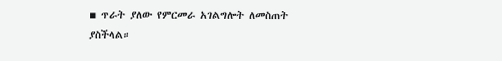▪ ጥራት ያለው የምርመራ አገልግሎት ለመስጠት ያስችላል።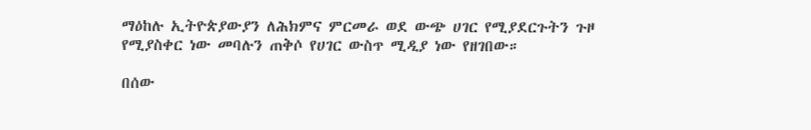ማዕከሉ ኢትዮጵያውያን ለሕክምና ምርመራ ወደ ውጭ ሀገር የሚያደርጉትን ጉዞ የሚያስቀር ነው መባሉን ጠቅሶ የሀገር ውስጥ ሚዲያ ነው የዘገበው።

በሰው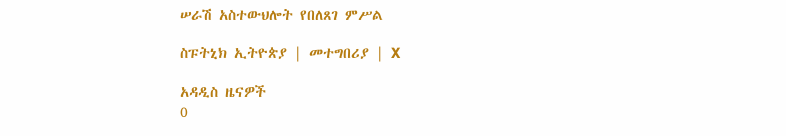ሠራሽ አስተውህሎት የበለጸገ ምሥል

ስፑትኒክ ኢትዮጵያ | መተግበሪያ | X

አዳዲስ ዜናዎች
0